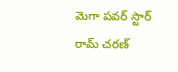మెగా పవర్ స్టార్ రామ్ చరణ్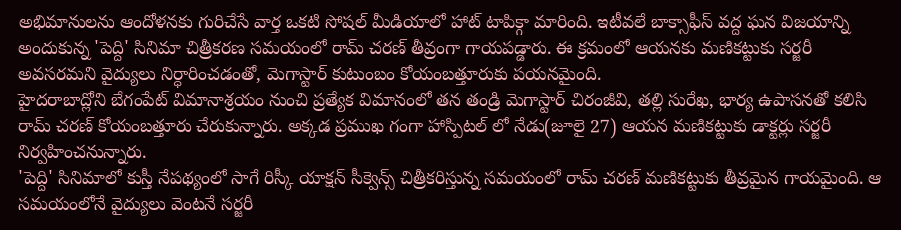అభిమానులను ఆందోళనకు గురిచేసే వార్త ఒకటి సోషల్ మీడియాలో హాట్ టాపిక్గా మారింది. ఇటీవలే బాక్సాఫీస్ వద్ద ఘన విజయాన్ని అందుకున్న 'పెద్ది' సినిమా చిత్రీకరణ సమయంలో రామ్ చరణ్ తీవ్రంగా గాయపడ్డారు. ఈ క్రమంలో ఆయనకు మణికట్టుకు సర్జరీ అవసరమని వైద్యులు నిర్ధారించడంతో, మెగాస్టార్ కుటుంబం కోయంబత్తూరుకు పయనమైంది.
హైదరాబాద్లోని బేగంపేట్ విమానాశ్రయం నుంచి ప్రత్యేక విమానంలో తన తండ్రి మెగాస్టార్ చిరంజీవి, తల్లి సురేఖ, భార్య ఉపాసనతో కలిసి రామ్ చరణ్ కోయంబత్తూరు చేరుకున్నారు. అక్కడ ప్రముఖ గంగా హాస్పిటల్ లో నేడు(జూలై 27) ఆయన మణికట్టుకు డాక్టర్లు సర్జరీ నిర్వహించనున్నారు.
'పెద్ది' సినిమాలో కుస్తీ నేపథ్యంలో సాగే రిస్కీ యాక్షన్ సీక్వెన్స్ చిత్రీకరిస్తున్న సమయంలో రామ్ చరణ్ మణికట్టుకు తీవ్రమైన గాయమైంది. ఆ సమయంలోనే వైద్యులు వెంటనే సర్జరీ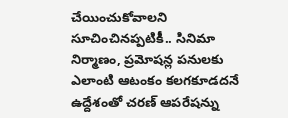చేయించుకోవాలని సూచించినప్పటికీ.. సినిమా నిర్మాణం, ప్రమోషన్ల పనులకు ఎలాంటి ఆటంకం కలగకూడదనే ఉద్దేశంతో చరణ్ ఆపరేషన్ను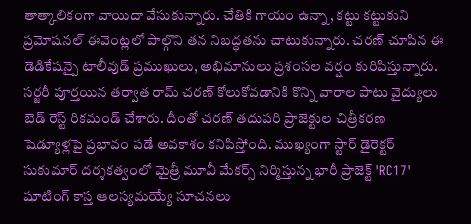తాత్కాలికంగా వాయిదా వేసుకున్నారు. చేతికి గాయం ఉన్నా, కట్టు కట్టుకుని ప్రమోషనల్ ఈవెంట్లలో పాల్గొని తన నిబద్ధతను చాటుకున్నారు. చరణ్ చూపిన ఈ డెడికేషన్పై టాలీవుడ్ ప్రముఖులు, అభిమానులు ప్రశంసల వర్షం కురిపిస్తున్నారు.
సర్జరీ పూర్తయిన తర్వాత రామ్ చరణ్ కోలుకోవడానికి కొన్ని వారాల పాటు వైద్యులు బెడ్ రెస్ట్ రికమండ్ చేశారు. దీంతో చరణ్ తదుపరి ప్రాజెక్టుల చిత్రీకరణ షెడ్యూళ్లపై ప్రభావం పడే అవకాశం కనిపిస్తోంది. ముఖ్యంగా స్టార్ డైరెక్టర్ సుకుమార్ దర్శకత్వంలో మైత్రీ మూవీ మేకర్స్ నిర్మిస్తున్న భారీ ప్రాజెక్ట్ 'RC17' షూటింగ్ కాస్త ఆలస్యమయ్యే సూచనలు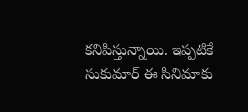కనిపిస్తున్నాయి. ఇప్పటికే సుకుమార్ ఈ సినిమాకు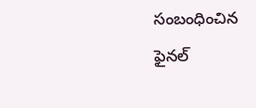సంబంధించిన ఫైనల్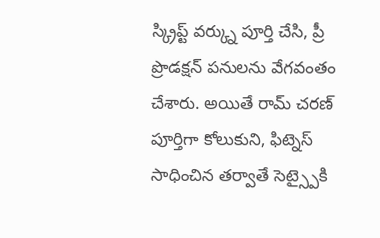స్క్రిప్ట్ వర్క్ను పూర్తి చేసి, ప్రీ ప్రొడక్షన్ పనులను వేగవంతం చేశారు. అయితే రామ్ చరణ్ పూర్తిగా కోలుకుని, ఫిట్నెస్ సాధించిన తర్వాతే సెట్స్పైకి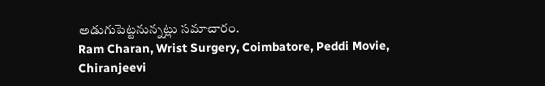అడుగుపెట్టనున్నట్లు సమాచారం.
Ram Charan, Wrist Surgery, Coimbatore, Peddi Movie, Chiranjeevi